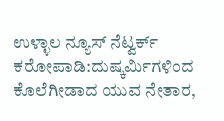ಉಳ್ಳಾಲ ನ್ಯೂಸ್ ನೆಟ್ವರ್ಕ್
ಕರೋಪಾಡಿ:ದುಷ್ಕರ್ಮಿಗಳಿಂದ ಕೊಲೆಗೀಡಾದ ಯುವ ನೇತಾರ,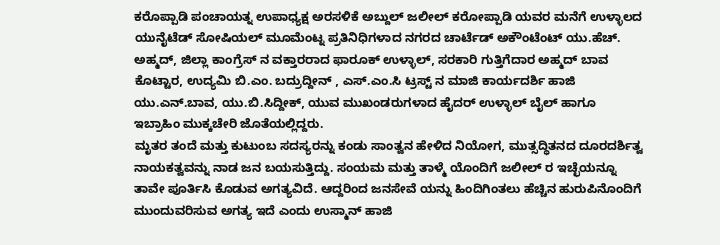ಕರೊಪ್ಪಾಡಿ ಪಂಚಾಯತ್ನ ಉಪಾಧ್ಯಕ್ಷ ಅರಸಳಿಕೆ ಅಬ್ದುಲ್ ಜಲೀಲ್ ಕರೋಪ್ಪಾಡಿ ಯವರ ಮನೆಗೆ ಉಳ್ಳಾಲದ ಯುನೈಟೆಡ್ ಸೋಷಿಯಲ್ ಮೂಮೆಂಟ್ನ ಪ್ರತಿನಿಧಿಗಳಾದ ನಗರದ ಚಾರ್ಟೆಡ್ ಅಕೌಂಟೆಂಟ್ ಯು.ಹೆಚ್. ಅಹ್ಮದ್, ಜಿಲ್ಲಾ ಕಾಂಗ್ರೆಸ್ ನ ವಕ್ತಾರರಾದ ಫಾರೂಕ್ ಉಳ್ಳಾಲ್, ಸರಕಾರಿ ಗುತ್ತಿಗೆದಾರ ಅಹ್ಮದ್ ಬಾವ ಕೊಟ್ಟಾರ, ಉದ್ಯಮಿ ಬಿ.ಎಂ. ಬದ್ರುದ್ದೀನ್ , ಎಸ್.ಎಂ.ಸಿ ಟ್ರಸ್ಟ್ ನ ಮಾಜಿ ಕಾರ್ಯದರ್ಶಿ ಹಾಜಿ ಯು.ಎನ್.ಬಾವ, ಯು.ಬಿ.ಸಿದ್ದೀಕ್, ಯುವ ಮುಖಂಡರುಗಳಾದ ಹೈದರ್ ಉಳ್ಳಾಲ್ ಬೈಲ್ ಹಾಗೂ ಇಬ್ರಾಹಿಂ ಮುಕ್ಕಚೇರಿ ಜೊತೆಯಲ್ಲಿದ್ದರು.
ಮೃತರ ತಂದೆ ಮತ್ತು ಕುಟುಂಬ ಸದಸ್ಯರನ್ನು ಕಂಡು ಸಾಂತ್ವನ ಹೇಳಿದ ನಿಯೋಗ, ಮುತ್ಸದ್ಧಿತನದ ದೂರದರ್ಶಿತ್ವ ನಾಯಕತ್ವವನ್ನು ನಾಡ ಜನ ಬಯಸುತ್ತಿದ್ದು. ಸಂಯಮ ಮತ್ತು ತಾಳ್ಮೆ ಯೊಂದಿಗೆ ಜಲೀಲ್ ರ ಇಚ್ಛೆಯನ್ನೂ ತಾವೇ ಪೂರ್ತಿಸಿ ಕೊಡುವ ಅಗತ್ಯವಿದೆ. ಆದ್ದರಿಂದ ಜನಸೇವೆ ಯನ್ನು ಹಿಂದಿಗಿಂತಲು ಹೆಚ್ಚಿನ ಹುರುಪಿನೊಂದಿಗೆ ಮುಂದುವರಿಸುವ ಅಗತ್ಯ ಇದೆ ಎಂದು ಉಸ್ಮಾನ್ ಹಾಜಿ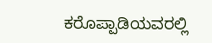ಕರೊಪ್ಪಾಡಿಯವರಲ್ಲಿ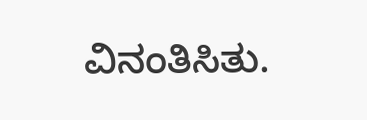ವಿನಂತಿಸಿತು.